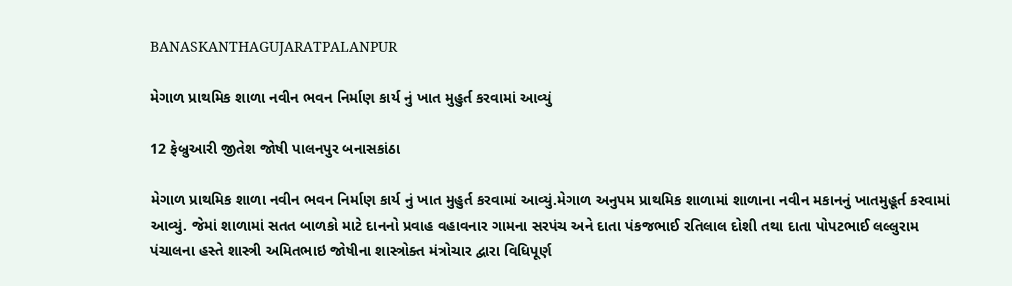BANASKANTHAGUJARATPALANPUR

મેગાળ પ્રાથમિક શાળા નવીન ભવન નિર્માણ કાર્ય નું ખાત મુહુર્ત કરવામાં આવ્યું

12 ફેબ્રુઆરી જીતેશ જોષી પાલનપુર બનાસકાંઠા

મેગાળ પ્રાથમિક શાળા નવીન ભવન નિર્માણ કાર્ય નું ખાત મુહુર્ત કરવામાં આવ્યું.મેગાળ અનુપમ પ્રાથમિક શાળામાં શાળાના નવીન મકાનનું ખાતમુહૂર્ત કરવામાં આવ્યું. જેમાં શાળામાં સતત બાળકો માટે દાનનો પ્રવાહ વહાવનાર ગામના સરપંચ અને દાતા પંકજભાઈ રતિલાલ દોશી તથા દાતા પોપટભાઈ લલ્લુરામ પંચાલના હસ્તે શાસ્ત્રી અમિતભાઇ જોષીના શાસ્ત્રોક્ત મંત્રોચાર દ્વારા વિધિપૂર્ણ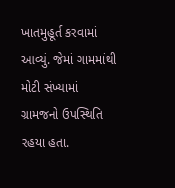ખાતમુહૂર્ત કરવામાં આવ્યું. જેમાં ગામમાંથી મોટી સંખ્યામાં ગ્રામજનો ઉપસ્થિતિ રહયા હતા.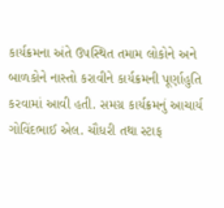કાર્યક્રમના અંતે ઉપસ્થિત તમામ લોકોને અને બાળકોને નાસ્તો કરાવીને કાર્યક્રમની પૂર્ણાહુતિ કરવામાં આવી હતી. સમગ્ર કાર્યક્રમનું આચાર્ય ગોવિંદભાઈ એલ. ચૌધરી તથા સ્ટાફ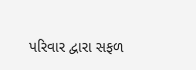પરિવાર દ્વારા સફળ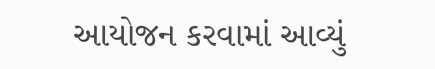આયોજન કરવામાં આવ્યું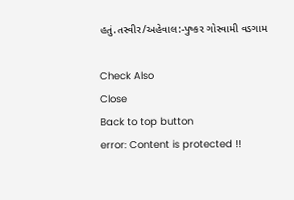હતું.તસ્વીર/અહેવાલ:-પુષ્કર ગોસ્વામી વડગામ

Check Also
Close
Back to top button
error: Content is protected !!